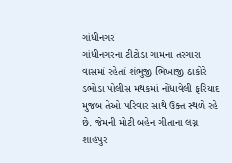ગાંધીનગર
ગાંધીનગરના ટીટોડા ગામના તરગારા વાસમાં રહેતાં શંભુજી ભિખાજી ઠાકોરે ડભોડા પોલીસ મથકમાં નોંધાવેલી ફરિયાદ મુજબ તેઓ પરિવાર સાથે ઉક્ત સ્થળે રહે છે. જેમની મોટી બહેન ગીતાના લગ્ન શાહપુર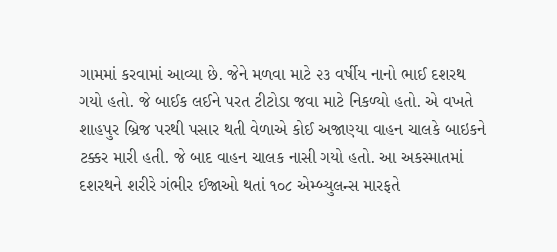ગામમાં કરવામાં આવ્યા છે. જેને મળવા માટે ૨૩ વર્ષીય નાનો ભાઈ દશરથ ગયો હતો. જે બાઈક લઈને પરત ટીટોડા જવા માટે નિકળ્યો હતો. એ વખતે શાહપુર બ્રિજ પરથી પસાર થતી વેળાએ કોઈ અજાણ્યા વાહન ચાલકે બાઇકને ટક્કર મારી હતી. જે બાદ વાહન ચાલક નાસી ગયો હતો. આ અકસ્માતમાં દશરથને શરીરે ગંભીર ઈજાઓ થતાં ૧૦૮ એમ્બ્યુલન્સ મારફતે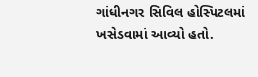ગાંધીનગર સિવિલ હોસ્પિટલમાં ખસેડવામાં આવ્યો હતો.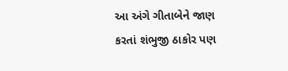આ અંગે ગીતાબેને જાણ કરતાં શંભુજી ઠાકોર પણ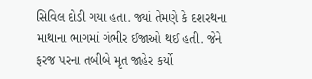સિવિલ દોડી ગયા હતા. જ્યાં તેમણે કે દશરથના માથાના ભાગમાં ગંભીર ઈજાઓ થઈ હતી. જેને ફરજ પરના તબીબે મૃત જાહેર કર્યો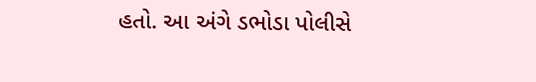હતો. આ અંગે ડભોડા પોલીસે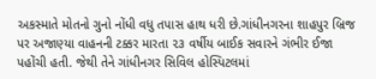અકસ્માતે મોતનો ગુનો નોંધી વધુ તપાસ હાથ ધરી છે.ગાંધીનગરના શાહપુર બ્રિજ પર અજાણ્યા વાહનની ટક્કર મારતા ૨૩ વર્ષીય બાઈક સવારને ગંભીર ઈજા પહોંચી હતી. જેથી તેને ગાંધીનગર સિવિલ હોસ્પિટલમાં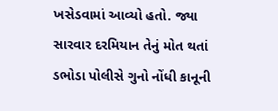ખસેડવામાં આવ્યો હતો. જ્યા સારવાર દરમિયાન તેનું મોત થતાં ડભોડા પોલીસે ગુનો નોંધી કાનૂની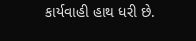કાર્યવાહી હાથ ધરી છે.